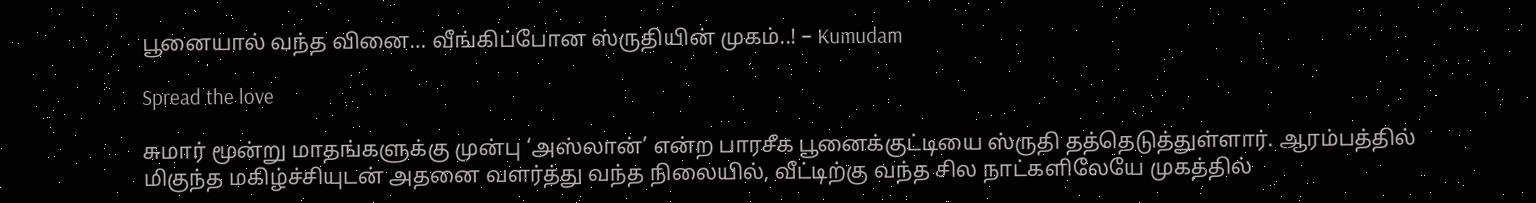பூனையால் வந்த வினை… வீங்கிப்போன ஸ்ருதியின் முகம்..! – Kumudam

Spread the love

சுமார் மூன்று மாதங்களுக்கு முன்பு ‘அஸ்லான்’ என்ற பாரசீக பூனைக்குட்டியை ஸ்ருதி தத்தெடுத்துள்ளார். ஆரம்பத்தில் மிகுந்த மகிழ்ச்சியுடன் அதனை வளர்த்து வந்த நிலையில், வீட்டிற்கு வந்த சில நாட்களிலேயே முகத்தில்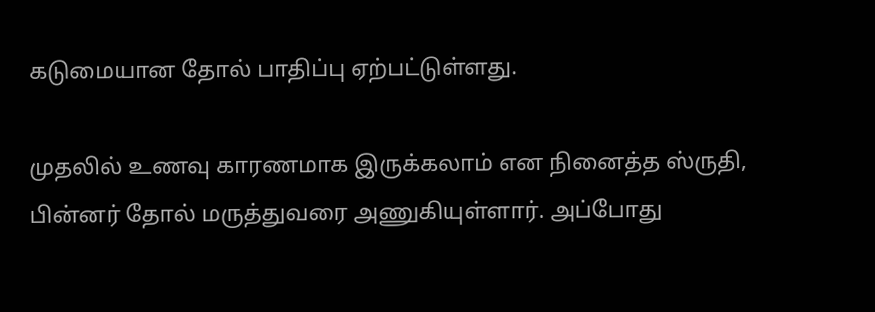கடுமையான தோல் பாதிப்பு ஏற்பட்டுள்ளது.

முதலில் உணவு காரணமாக இருக்கலாம் என நினைத்த ஸ்ருதி, பின்னர் தோல் மருத்துவரை அணுகியுள்ளார். அப்போது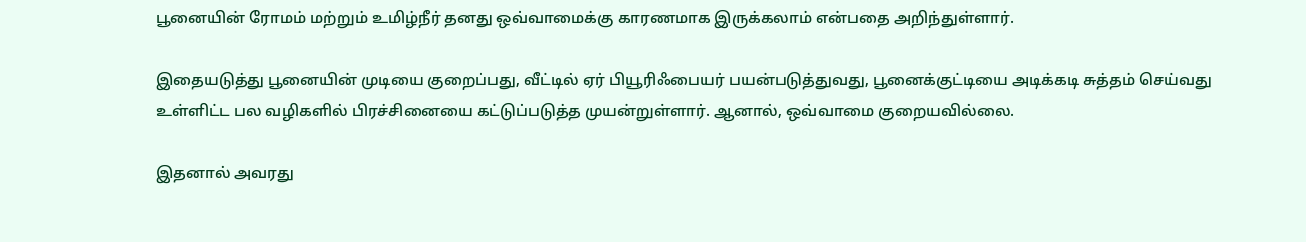பூனையின் ரோமம் மற்றும் உமிழ்நீர் தனது ஒவ்வாமைக்கு காரணமாக இருக்கலாம் என்பதை அறிந்துள்ளார்.

இதையடுத்து பூனையின் முடியை குறைப்பது, வீட்டில் ஏர் பியூரிஃபையர் பயன்படுத்துவது, பூனைக்குட்டியை அடிக்கடி சுத்தம் செய்வது உள்ளிட்ட பல வழிகளில் பிரச்சினையை கட்டுப்படுத்த முயன்றுள்ளார். ஆனால், ஒவ்வாமை குறையவில்லை.

இதனால் அவரது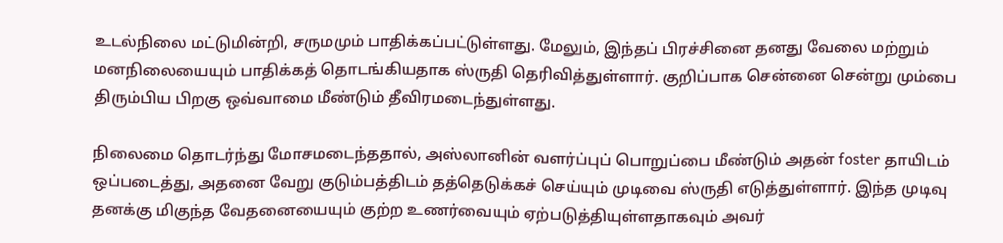உடல்நிலை மட்டுமின்றி, சருமமும் பாதிக்கப்பட்டுள்ளது. மேலும், இந்தப் பிரச்சினை தனது வேலை மற்றும் மனநிலையையும் பாதிக்கத் தொடங்கியதாக ஸ்ருதி தெரிவித்துள்ளார். குறிப்பாக சென்னை சென்று மும்பை திரும்பிய பிறகு ஒவ்வாமை மீண்டும் தீவிரமடைந்துள்ளது.

நிலைமை தொடர்ந்து மோசமடைந்ததால், அஸ்லானின் வளர்ப்புப் பொறுப்பை மீண்டும் அதன் foster தாயிடம் ஒப்படைத்து, அதனை வேறு குடும்பத்திடம் தத்தெடுக்கச் செய்யும் முடிவை ஸ்ருதி எடுத்துள்ளார். இந்த முடிவு தனக்கு மிகுந்த வேதனையையும் குற்ற உணர்வையும் ஏற்படுத்தியுள்ளதாகவும் அவர்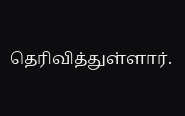தெரிவித்துள்ளார்.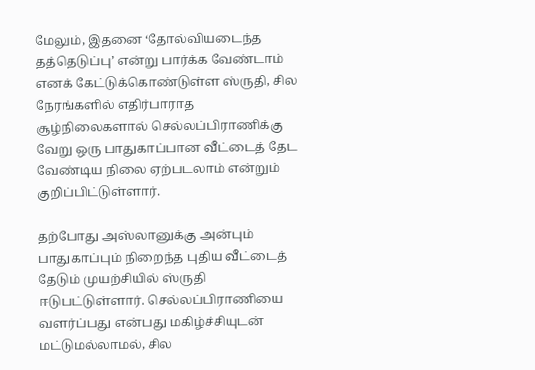மேலும், இதனை ‘தோல்வியடைந்த தத்தெடுப்பு’ என்று பார்க்க வேண்டாம் எனக் கேட்டுக்கொண்டுள்ள ஸ்ருதி, சில நேரங்களில் எதிர்பாராத சூழ்நிலைகளால் செல்லப்பிராணிக்கு வேறு ஒரு பாதுகாப்பான வீட்டைத் தேட வேண்டிய நிலை ஏற்படலாம் என்றும் குறிப்பிட்டுள்ளார்.

தற்போது அஸ்லானுக்கு அன்பும் பாதுகாப்பும் நிறைந்த புதிய வீட்டைத் தேடும் முயற்சியில் ஸ்ருதி ஈடுபட்டுள்ளார். செல்லப்பிராணியை வளர்ப்பது என்பது மகிழ்ச்சியுடன் மட்டுமல்லாமல், சில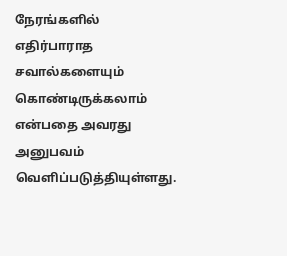நேரங்களில் எதிர்பாராத சவால்களையும் கொண்டிருக்கலாம் என்பதை அவரது அனுபவம் வெளிப்படுத்தியுள்ளது.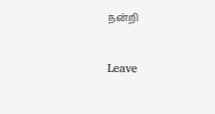நன்றி

Leave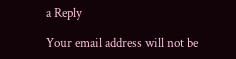a Reply

Your email address will not be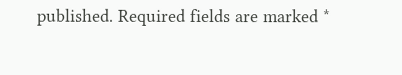published. Required fields are marked *